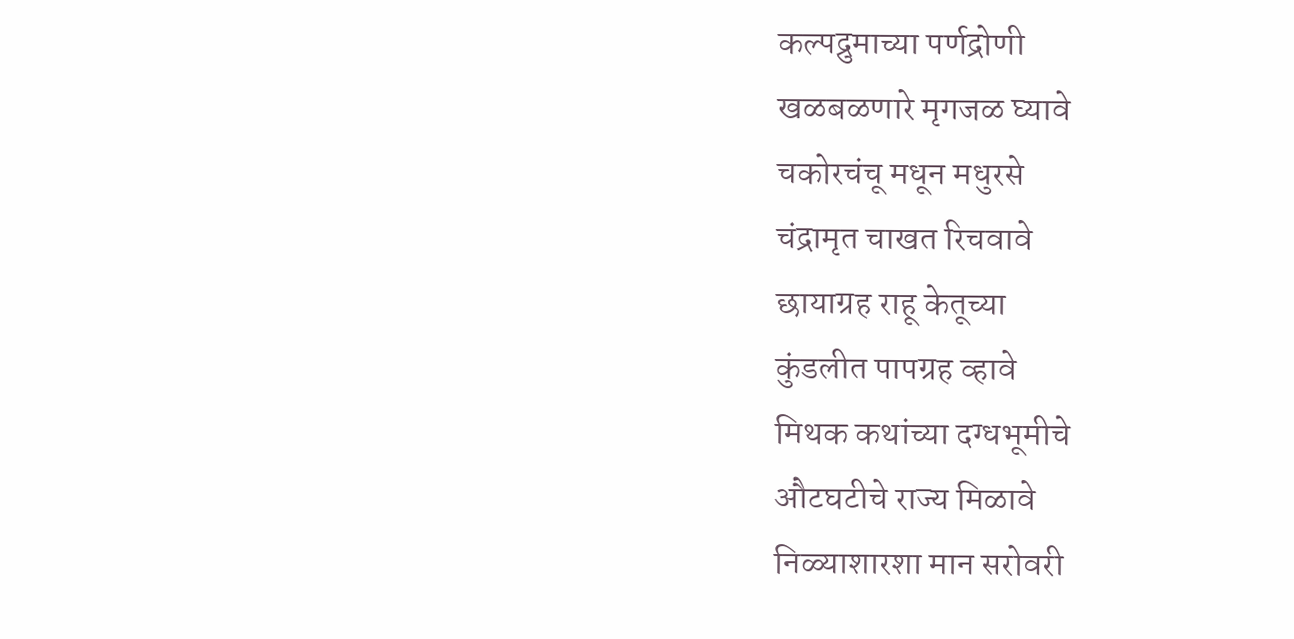कल्पद्रुमाच्या पर्णद्रोणी
खळबळणारे मृगजळ घ्यावे
चकोरचंचू मधून मधुरसे
चंद्रामृत चाखत रिचवावे
छायाग्रह राहू केतूच्या
कुंडलीत पापग्रह व्हावे
मिथक कथांच्या दग्धभूमीचे
औटघटीचे राज्य मिळावे
निळ्याशारशा मान सरोवरी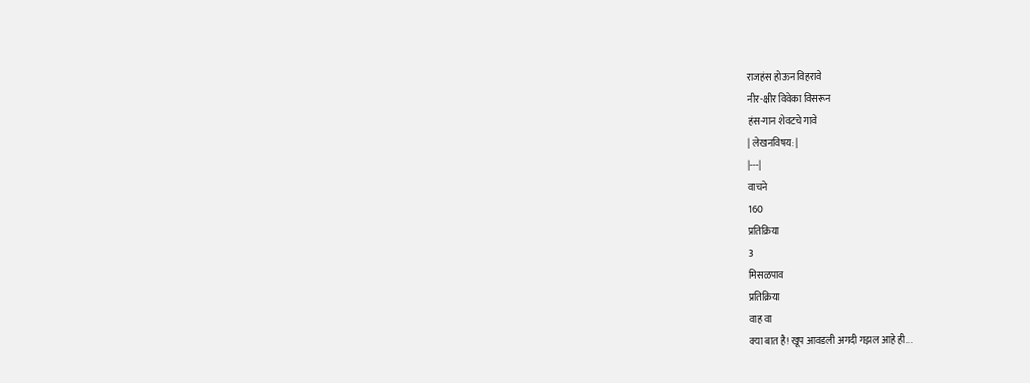राजहंस होऊन विहरावे
नीर-क्षीर विवेका विसरून
हंस-गान शेवटचे गावे
| लेखनविषय: |
|---|
वाचने
160
प्रतिक्रिया
3
मिसळपाव
प्रतिक्रिया
वाह वा
क्या बात है! खूप आवडली अगदी गझल आहे ही...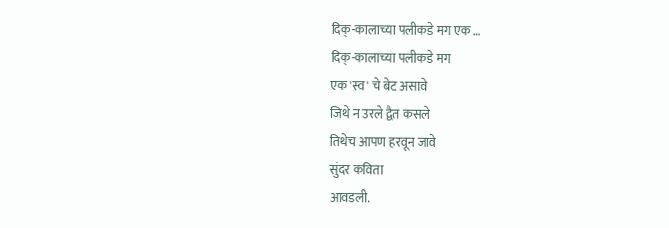दिक्-कालाच्या पलीकडे मग एक …
दिक्-कालाच्या पलीकडे मग
एक 'स्व' चे बेट असावे
जिथे न उरले द्वैत कसले
तिथेच आपण हरवून जावे
सुंदर कविता
आवडली.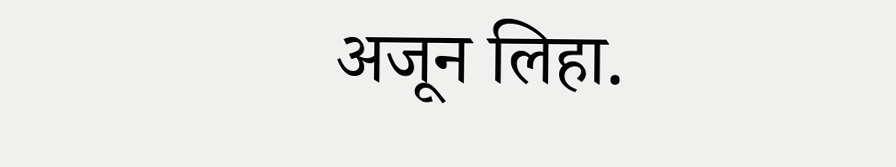अजून लिहा.